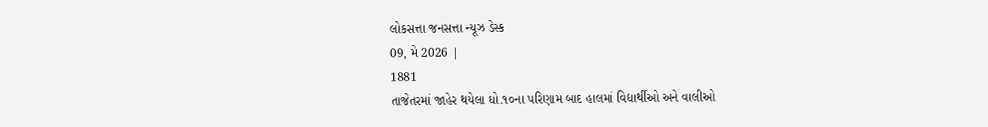લોકસત્તા જનસત્તા ન્યૂઝ ડેસ્ક
09, મે 2026 |
1881
તાજેતરમાં જાહેર થયેલા ધો.૧૦ના પરિણામ બાદ હાલમાં વિદ્યાર્થીઓ અને વાલીઓ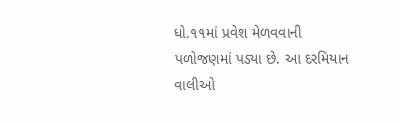ધો.૧૧માં પ્રવેશ મેળવવાની પળોજણમાં પડ્યા છે. આ દરમિયાન વાલીઓ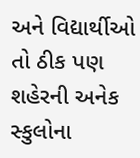અને વિદ્યાર્થીઓ તો ઠીક પણ શહેરની અનેક સ્કુલોના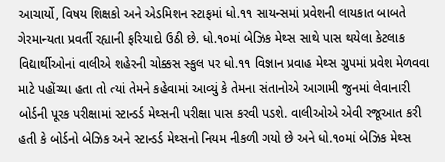આચાર્યો, વિષય શિક્ષકો અને એડમિશન સ્ટાફમાં ધો.૧૧ સાયન્સમાં પ્રવેશની લાયકાત બાબતે ગેરમાન્યતા પ્રવર્તી રહ્યાની ફરિયાદો ઉઠી છે. ધો.૧૦માં બેઝિક મેથ્સ સાથે પાસ થયેલા કેટલાક વિદ્યાર્થીઓનાં વાલીએ શહેરની ચોક્કસ સ્કુલ પર ધો.૧૧ વિજ્ઞાન પ્રવાહ મેથ્સ ગ્રુપમાં પ્રવેશ મેળવવા માટે પહોંચ્યા હતા તો ત્યાં તેમને કહેવામાં આવ્યું કે તેમના સંતાનોએ આગામી જુનમાં લેવાનારી બોર્ડની પૂરક પરીક્ષામાં સ્ટાન્ડર્ડ મેથ્સની પરીક્ષા પાસ કરવી પડશે. વાલીઓએ એવી રજૂઆત કરી હતી કે બોર્ડનો બેઝિક અને સ્ટાન્ડર્ડ મેથ્સનો નિયમ નીકળી ગયો છે અને ધો.૧૦માં બેઝિક મેથ્સ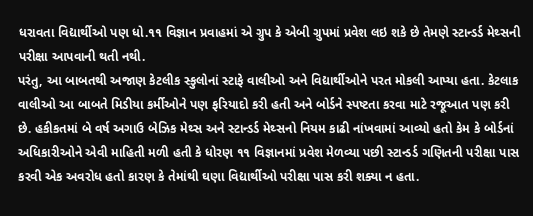ધરાવતા વિદ્યાર્થીઓ પણ ધો.૧૧ વિજ્ઞાન પ્રવાહમાં એ ગ્રુપ કે એબી ગ્રુપમાં પ્રવેશ લઇ શકે છે તેમણે સ્ટાન્ડર્ડ મેથ્સની પરીક્ષા આપવાની થતી નથી.
પરંતુ, આ બાબતથી અજાણ કેટલીક સ્કુલોનાં સ્ટાફે વાલીઓ અને વિદ્યાર્થીઓને પરત મોકલી આપ્યા હતા. કેટલાક વાલીઓ આ બાબતે મિડીયા કર્મીઓને પણ ફરિયાદો કરી હતી અને બોર્ડને સ્પષ્ટતા કરવા માટે રજૂઆત પણ કરી છે. હકીકતમાં બે વર્ષ અગાઉ બેઝિક મેથ્સ અને સ્ટાન્ડર્ડ મેથ્સનો નિયમ કાઢી નાંખવામાં આવ્યો હતો કેમ કે બોર્ડનાં અધિકારીઓને એવી માહિતી મળી હતી કે ધોરણ ૧૧ વિજ્ઞાનમાં પ્રવેશ મેળવ્યા પછી સ્ટાન્ડર્ડ ગણિતની પરીક્ષા પાસ કરવી એક અવરોધ હતો કારણ કે તેમાંથી ઘણા વિદ્યાર્થીઓ પરીક્ષા પાસ કરી શક્યા ન હતા.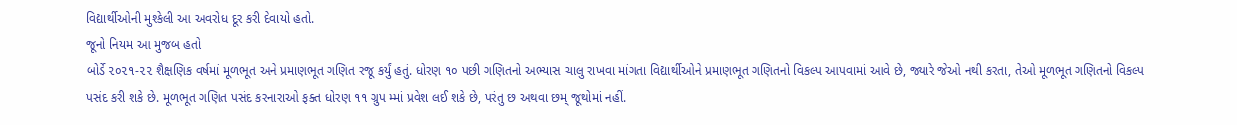વિદ્યાર્થીઓની મુશ્કેલી આ અવરોધ દૂર કરી દેવાયો હતો.
જૂનો નિયમ આ મુજબ હતો
બોર્ડે ૨૦૨૧-૨૨ શૈક્ષણિક વર્ષમાં મૂળભૂત અને પ્રમાણભૂત ગણિત રજૂ કર્યું હતું. ધોરણ ૧૦ પછી ગણિતનો અભ્યાસ ચાલુ રાખવા માંગતા વિદ્યાર્થીઓને પ્રમાણભૂત ગણિતનો વિકલ્પ આપવામાં આવે છે, જ્યારે જેઓ નથી કરતા, તેઓ મૂળભૂત ગણિતનો વિકલ્પ પસંદ કરી શકે છે. મૂળભૂત ગણિત પસંદ કરનારાઓ ફક્ત ધોરણ ૧૧ ગ્રુપ મ્માં પ્રવેશ લઈ શકે છે, પરંતુ છ અથવા છમ્ જૂથોમાં નહીં.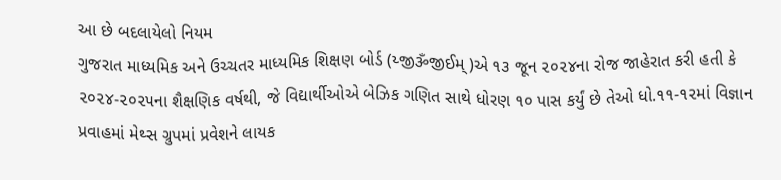આ છે બદલાયેલો નિયમ
ગુજરાત માધ્યમિક અને ઉચ્ચતર માધ્યમિક શિક્ષણ બોર્ડ (ય્જીૐજીઈમ્)એ ૧૩ જૂન ૨૦૨૪ના રોજ જાહેરાત કરી હતી કે ૨૦૨૪-૨૦૨૫ના શૈક્ષણિક વર્ષથી, જે વિદ્યાર્થીઓએ બેઝિક ગણિત સાથે ધોરણ ૧૦ પાસ કર્યું છે તેઓ ધો.૧૧-૧૨માં વિજ્ઞાન પ્રવાહમાં મેથ્સ ગ્રુપમાં પ્રવેશને લાયક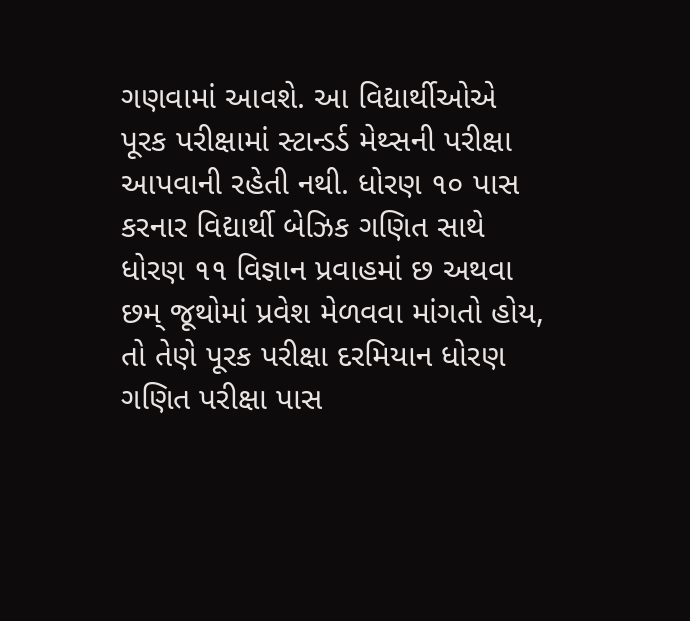ગણવામાં આવશે. આ વિદ્યાર્થીઓએ પૂરક પરીક્ષામાં સ્ટાન્ડર્ડ મેથ્સની પરીક્ષા આપવાની રહેતી નથી. ધોરણ ૧૦ પાસ કરનાર વિદ્યાર્થી બેઝિક ગણિત સાથે ધોરણ ૧૧ વિજ્ઞાન પ્રવાહમાં છ અથવા છમ્ જૂથોમાં પ્રવેશ મેળવવા માંગતો હોય, તો તેણે પૂરક પરીક્ષા દરમિયાન ધોરણ ગણિત પરીક્ષા પાસ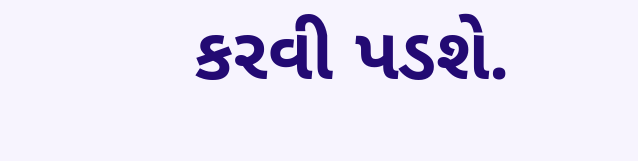કરવી પડશે.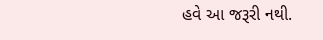હવે આ જરૂરી નથી.